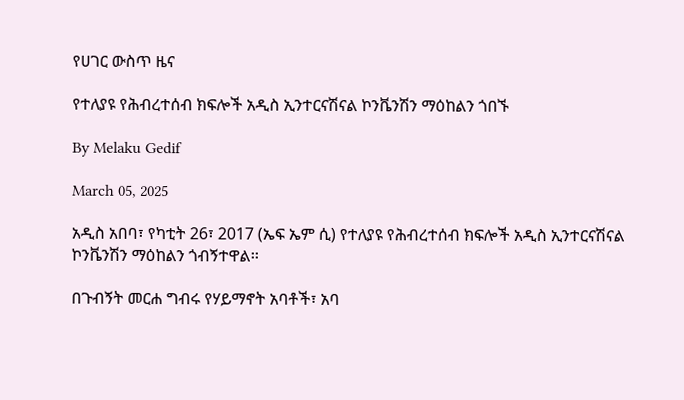የሀገር ውስጥ ዜና

የተለያዩ የሕብረተሰብ ክፍሎች አዲስ ኢንተርናሽናል ኮንቬንሽን ማዕከልን ጎበኙ

By Melaku Gedif

March 05, 2025

አዲስ አበባ፣ የካቲት 26፣ 2017 (ኤፍ ኤም ሲ) የተለያዩ የሕብረተሰብ ክፍሎች አዲስ ኢንተርናሽናል ኮንቬንሽን ማዕከልን ጎብኝተዋል፡፡

በጉብኝት መርሐ ግብሩ የሃይማኖት አባቶች፣ አባ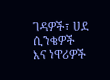ገዳዎች፣ ሀደ ሲንቄዎች እና ነዋሪዎች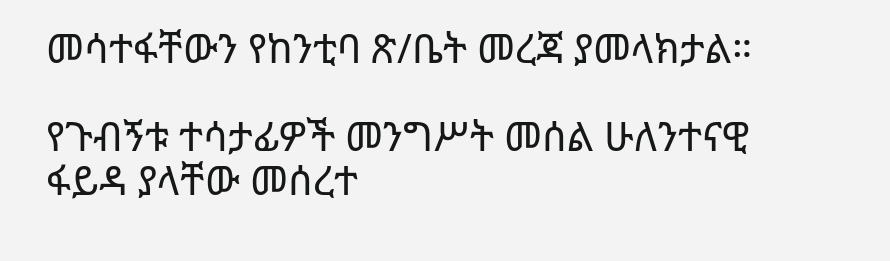መሳተፋቸውን የከንቲባ ጽ/ቤት መረጃ ያመላክታል።

የጉብኝቱ ተሳታፊዎች መንግሥት መሰል ሁለንተናዊ ፋይዳ ያላቸው መሰረተ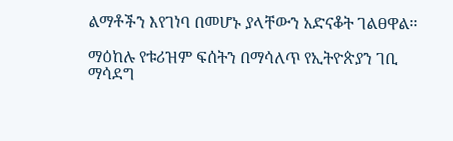ልማቶችን እየገነባ በመሆኑ ያላቸውን አድናቆት ገልፀዋል፡፡

ማዕከሉ የቱሪዝም ፍሰትን በማሳለጥ የኢትዮጵያን ገቢ ማሳደግ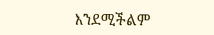እንደሚችልም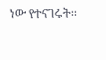ነው የተናገሩት፡፡